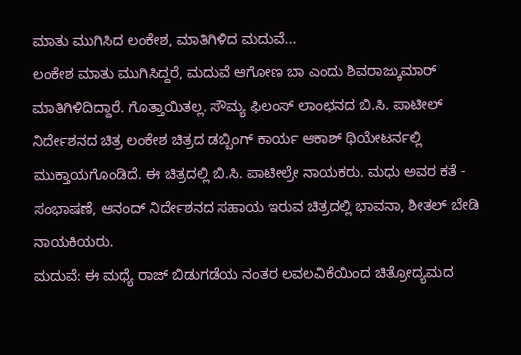ಮಾತು ಮುಗಿಸಿದ ಲಂಕೇಶ, ಮಾತಿಗಿಳಿದ ಮದುವೆ...
ಲಂಕೇಶ ಮಾತು ಮುಗಿಸಿದ್ದರೆ, ಮದುವೆ ಆಗೋಣ ಬಾ ಎಂದು ಶಿವರಾಜ್ಕುಮಾರ್ ಮಾತಿಗಿಳಿದಿದ್ದಾರೆ. ಗೊತ್ತಾಯಿತಲ್ಲ. ಸೌಮ್ಯ ಫಿಲಂಸ್ ಲಾಂಛನದ ಬಿ.ಸಿ. ಪಾಟೀಲ್ ನಿರ್ದೇಶನದ ಚಿತ್ರ ಲಂಕೇಶ ಚಿತ್ರದ ಡಬ್ಬಿಂಗ್ ಕಾರ್ಯ ಆಕಾಶ್ ಥಿಯೇಟರ್ನಲ್ಲಿ ಮುಕ್ತಾಯಗೊಂಡಿದೆ. ಈ ಚಿತ್ರದಲ್ಲಿ ಬಿ.ಸಿ. ಪಾಟೀಲ್ರೇ ನಾಯಕರು. ಮಧು ಅವರ ಕತೆ - ಸಂಭಾಷಣೆ, ಆನಂದ್ ನಿರ್ದೇಶನದ ಸಹಾಯ ಇರುವ ಚಿತ್ರದಲ್ಲಿ ಭಾವನಾ, ಶೀತಲ್ ಬೇಡಿ ನಾಯಕಿಯರು.
ಮದುವೆ: ಈ ಮಧ್ಯೆ ರಾಜ್ ಬಿಡುಗಡೆಯ ನಂತರ ಲವಲವಿಕೆಯಿಂದ ಚಿತ್ರೋದ್ಯಮದ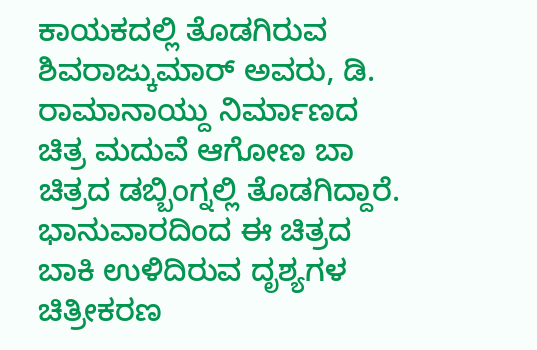ಕಾಯಕದಲ್ಲಿ ತೊಡಗಿರುವ ಶಿವರಾಜ್ಕುಮಾರ್ ಅವರು, ಡಿ. ರಾಮಾನಾಯ್ದು ನಿರ್ಮಾಣದ ಚಿತ್ರ ಮದುವೆ ಆಗೋಣ ಬಾ ಚಿತ್ರದ ಡಬ್ಬಿಂಗ್ನಲ್ಲಿ ತೊಡಗಿದ್ದಾರೆ. ಭಾನುವಾರದಿಂದ ಈ ಚಿತ್ರದ ಬಾಕಿ ಉಳಿದಿರುವ ದೃಶ್ಯಗಳ ಚಿತ್ರೀಕರಣ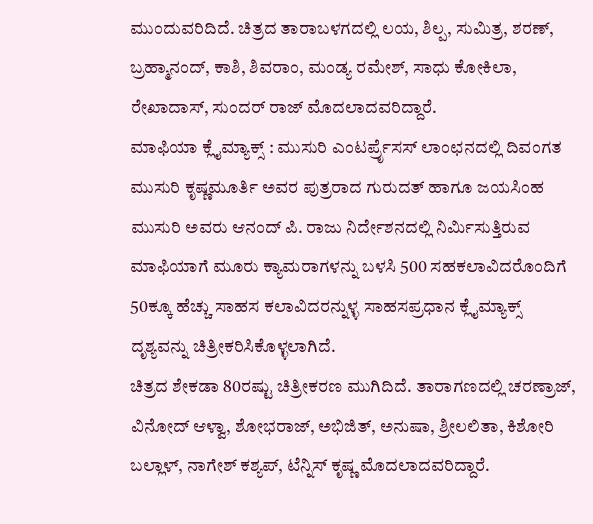ಮುಂದುವರಿದಿದೆ. ಚಿತ್ರದ ತಾರಾಬಳಗದಲ್ಲಿ ಲಯ, ಶಿಲ್ಪ, ಸುಮಿತ್ರ, ಶರಣ್, ಬ್ರಹ್ಮಾನಂದ್, ಕಾಶಿ, ಶಿವರಾಂ, ಮಂಡ್ಯ ರಮೇಶ್, ಸಾಧು ಕೋಕಿಲಾ, ರೇಖಾದಾಸ್, ಸುಂದರ್ ರಾಜ್ ಮೊದಲಾದವರಿದ್ದಾರೆ.
ಮಾಫಿಯಾ ಕ್ಲೈಮ್ಯಾಕ್ಸ್ : ಮುಸುರಿ ಎಂಟರ್ಪ್ರೆೃಸಸ್ ಲಾಂಛನದಲ್ಲಿ ದಿವಂಗತ ಮುಸುರಿ ಕೃಷ್ಣಮೂರ್ತಿ ಅವರ ಪುತ್ರರಾದ ಗುರುದತ್ ಹಾಗೂ ಜಯಸಿಂಹ ಮುಸುರಿ ಅವರು ಆನಂದ್ ಪಿ. ರಾಜು ನಿರ್ದೇಶನದಲ್ಲಿ ನಿರ್ಮಿಸುತ್ತಿರುವ ಮಾಫಿಯಾಗೆ ಮೂರು ಕ್ಯಾಮರಾಗಳನ್ನು ಬಳಸಿ 500 ಸಹಕಲಾವಿದರೊಂದಿಗೆ 50ಕ್ಕೂ ಹೆಚ್ಚು ಸಾಹಸ ಕಲಾವಿದರನ್ನುಳ್ಳ ಸಾಹಸಪ್ರಧಾನ ಕ್ಲೈಮ್ಯಾಕ್ಸ್ ದೃಶ್ಯವನ್ನು ಚಿತ್ರೀಕರಿಸಿಕೊಳ್ಳಲಾಗಿದೆ.
ಚಿತ್ರದ ಶೇಕಡಾ 80ರಷ್ಟು ಚಿತ್ರೀಕರಣ ಮುಗಿದಿದೆ. ತಾರಾಗಣದಲ್ಲಿ ಚರಣ್ರಾಜ್, ವಿನೋದ್ ಆಳ್ವಾ, ಶೋಭರಾಜ್, ಅಭಿಜಿತ್, ಅನುಷಾ, ಶ್ರೀಲಲಿತಾ, ಕಿಶೋರಿ ಬಲ್ಲಾಳ್, ನಾಗೇಶ್ ಕಶ್ಯಪ್, ಟೆನ್ನಿಸ್ ಕೃಷ್ಣ ಮೊದಲಾದವರಿದ್ದಾರೆ.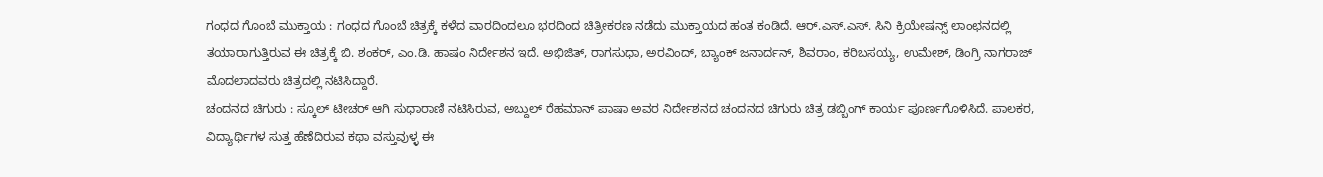ಗಂಧದ ಗೊಂಬೆ ಮುಕ್ತಾಯ : ಗಂಧದ ಗೊಂಬೆ ಚಿತ್ರಕ್ಕೆ ಕಳೆದ ವಾರದಿಂದಲೂ ಭರದಿಂದ ಚಿತ್ರೀಕರಣ ನಡೆದು ಮುಕ್ತಾಯದ ಹಂತ ಕಂಡಿದೆ. ಆರ್.ಎಸ್.ಎಸ್. ಸಿನಿ ಕ್ರಿಯೇಷನ್ಸ್ ಲಾಂಛನದಲ್ಲಿ ತಯಾರಾಗುತ್ತಿರುವ ಈ ಚಿತ್ರಕ್ಕೆ ಬಿ. ಶಂಕರ್, ಎಂ.ಡಿ. ಹಾಷಂ ನಿರ್ದೇಶನ ಇದೆ. ಅಭಿಜಿತ್, ರಾಗಸುಧಾ, ಅರವಿಂದ್, ಬ್ಯಾಂಕ್ ಜನಾರ್ದನ್, ಶಿವರಾಂ, ಕರಿಬಸಯ್ಯ, ಉಮೇಶ್, ಡಿಂಗ್ರಿ ನಾಗರಾಜ್ ಮೊದಲಾದವರು ಚಿತ್ರದಲ್ಲಿ ನಟಿಸಿದ್ದಾರೆ.
ಚಂದನದ ಚಿಗುರು : ಸ್ಕೂಲ್ ಟೀಚರ್ ಆಗಿ ಸುಧಾರಾಣಿ ನಟಿಸಿರುವ, ಅಬ್ದುಲ್ ರೆಹಮಾನ್ ಪಾಷಾ ಅವರ ನಿರ್ದೇಶನದ ಚಂದನದ ಚಿಗುರು ಚಿತ್ರ ಡಬ್ಬಿಂಗ್ ಕಾರ್ಯ ಪೂರ್ಣಗೊಳಿಸಿದೆ. ಪಾಲಕರ, ವಿದ್ಯಾರ್ಥಿಗಳ ಸುತ್ತ ಹೆಣೆದಿರುವ ಕಥಾ ವಸ್ತುವುಳ್ಳ ಈ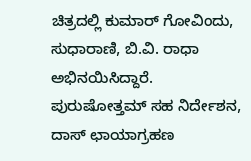ಚಿತ್ರದಲ್ಲಿ ಕುಮಾರ್ ಗೋವಿಂದು, ಸುಧಾರಾಣಿ, ಬಿ.ವಿ. ರಾಧಾ ಅಭಿನಯಿಸಿದ್ದಾರೆ. ಪುರುಷೋತ್ತಮ್ ಸಹ ನಿರ್ದೇಶನ, ದಾಸ್ ಛಾಯಾಗ್ರಹಣ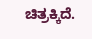ಚಿತ್ರಕ್ಕಿದೆ.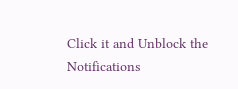Click it and Unblock the Notifications